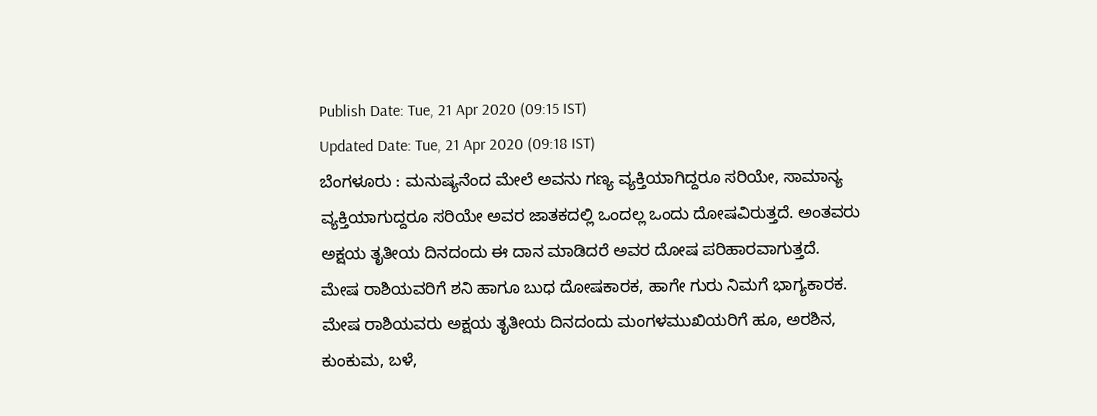Publish Date: Tue, 21 Apr 2020 (09:15 IST)
Updated Date: Tue, 21 Apr 2020 (09:18 IST)
ಬೆಂಗಳೂರು : ಮನುಷ್ಯನೆಂದ ಮೇಲೆ ಅವನು ಗಣ್ಯ ವ್ಯಕ್ತಿಯಾಗಿದ್ದರೂ ಸರಿಯೇ, ಸಾಮಾನ್ಯ ವ್ಯಕ್ತಿಯಾಗುದ್ದರೂ ಸರಿಯೇ ಅವರ ಜಾತಕದಲ್ಲಿ ಒಂದಲ್ಲ ಒಂದು ದೋಷವಿರುತ್ತದೆ. ಅಂತವರು ಅಕ್ಷಯ ತೃತೀಯ ದಿನದಂದು ಈ ದಾನ ಮಾಡಿದರೆ ಅವರ ದೋಷ ಪರಿಹಾರವಾಗುತ್ತದೆ.
ಮೇಷ ರಾಶಿಯವರಿಗೆ ಶನಿ ಹಾಗೂ ಬುಧ ದೋಷಕಾರಕ, ಹಾಗೇ ಗುರು ನಿಮಗೆ ಭಾಗ್ಯಕಾರಕ. ಮೇಷ ರಾಶಿಯವರು ಅಕ್ಷಯ ತೃತೀಯ ದಿನದಂದು ಮಂಗಳಮುಖಿಯರಿಗೆ ಹೂ, ಅರಶಿನ, ಕುಂಕುಮ, ಬಳೆ,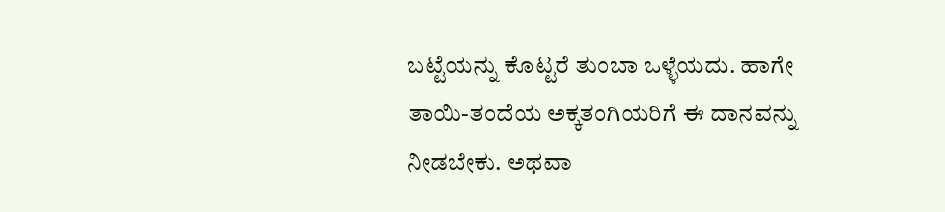ಬಟ್ಟೆಯನ್ನು ಕೊಟ್ಟರೆ ತುಂಬಾ ಒಳ್ಳೆಯದು. ಹಾಗೇ ತಾಯಿ-ತಂದೆಯ ಅಕ್ಕತಂಗಿಯರಿಗೆ ಈ ದಾನವನ್ನು ನೀಡಬೇಕು. ಅಥವಾ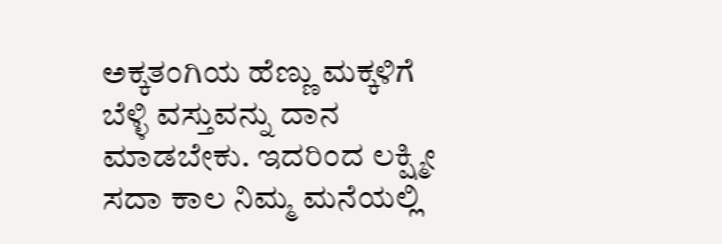ಅಕ್ಕತಂಗಿಯ ಹೆಣ್ಣು ಮಕ್ಕಳಿಗೆ ಬೆಳ್ಳಿ ವಸ್ತುವನ್ನು ದಾನ ಮಾಡಬೇಕು. ಇದರಿಂದ ಲಕ್ಷ್ಮೀ ಸದಾ ಕಾಲ ನಿಮ್ಮ ಮನೆಯಲ್ಲಿ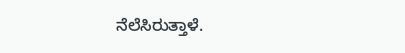ನೆಲೆಸಿರುತ್ತಾಳೆ.